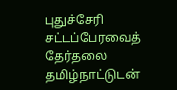புதுச்சேரி சட்டப்பேரவைத் தேர்தலை தமிழ்நாட்டுடன்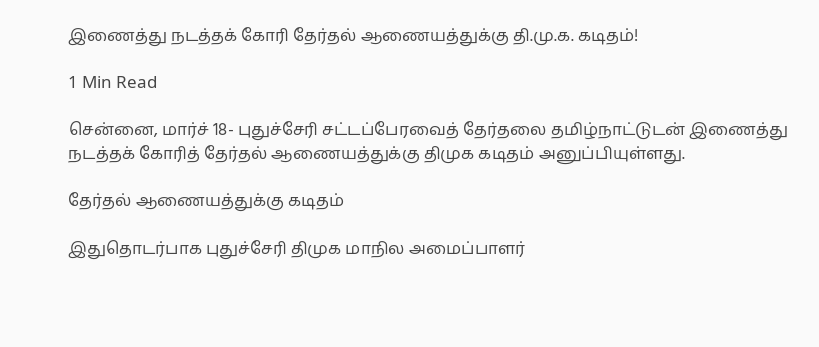இணைத்து நடத்தக் கோரி தேர்தல் ஆணையத்துக்கு தி.மு.க. கடிதம்!

1 Min Read

சென்னை, மார்ச் 18- புதுச்சேரி சட்டப்பேரவைத் தேர்தலை தமிழ்நாட்டுடன் இணைத்து நடத்தக் கோரித் தேர்தல் ஆணையத்துக்கு திமுக கடிதம் அனுப்பியுள்ளது.

தேர்தல் ஆணையத்துக்கு கடிதம்

இதுதொடர்பாக புதுச்சேரி திமுக மாநில அமைப்பாளர்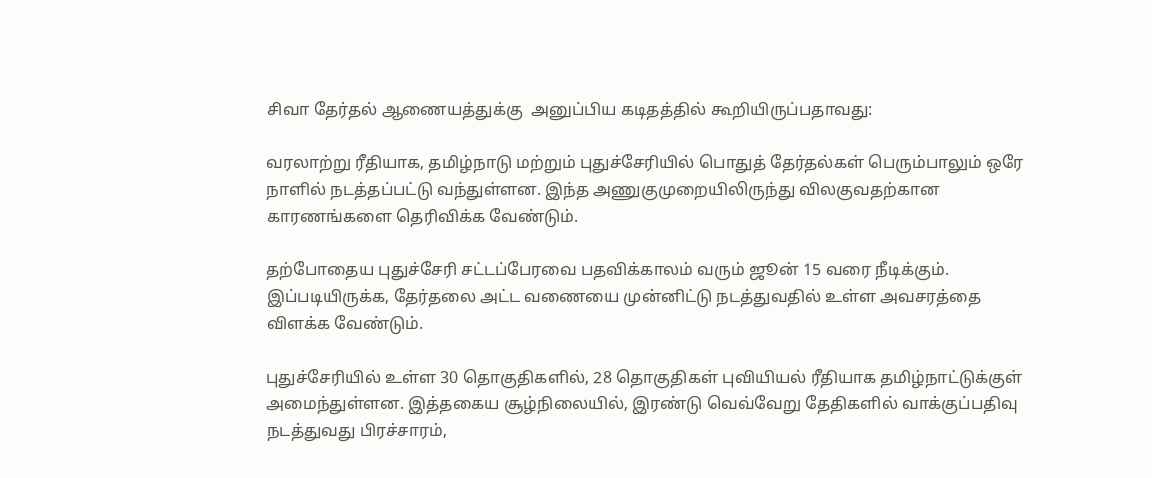சிவா தேர்தல் ஆணையத்துக்கு  அனுப்பிய கடிதத்தில் கூறியிருப்பதாவது:

வரலாற்று ரீதியாக, தமிழ்நாடு மற்றும் புதுச்சேரியில் பொதுத் தேர்தல்கள் பெரும்பாலும் ஒரே நாளில் நடத்தப்பட்டு வந்துள்ளன. இந்த அணுகுமுறையிலிருந்து விலகுவதற்கான காரணங்களை தெரிவிக்க வேண்டும்.

தற்போதைய புதுச்சேரி சட்டப்பேரவை பதவிக்காலம் வரும் ஜூன் 15 வரை நீடிக்கும். இப்படியிருக்க, தேர்தலை அட்ட வணையை முன்னிட்டு நடத்துவதில் உள்ள அவசரத்தை விளக்க வேண்டும்.

புதுச்சேரியில் உள்ள 30 தொகுதிகளில், 28 தொகுதிகள் புவியியல் ரீதியாக தமிழ்நாட்டுக்குள் அமைந்துள்ளன. இத்தகைய சூழ்நிலையில், இரண்டு வெவ்வேறு தேதிகளில் வாக்குப்பதிவு நடத்துவது பிரச்சாரம்,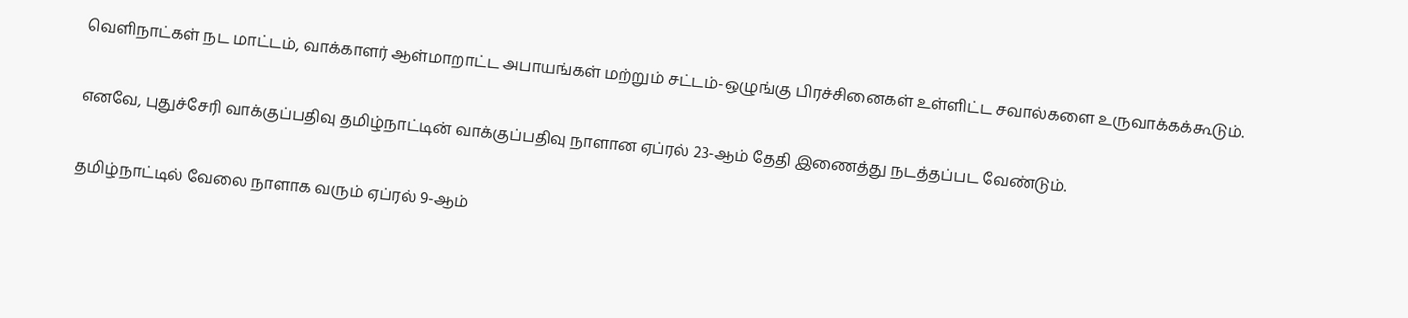வெளிநாட்கள் நட மாட்டம், வாக்காளர் ஆள்மாறாட்ட அபாயங்கள் மற்றும் சட்டம்-ஒழுங்கு பிரச்சினைகள் உள்ளிட்ட சவால்களை உருவாக்கக்கூடும்.

எனவே, புதுச்சேரி வாக்குப்பதிவு தமிழ்நாட்டின் வாக்குப்பதிவு நாளான ஏப்ரல் 23-ஆம் தேதி இணைத்து நடத்தப்பட வேண்டும்.

தமிழ்நாட்டில் வேலை நாளாக வரும் ஏப்ரல் 9-ஆம்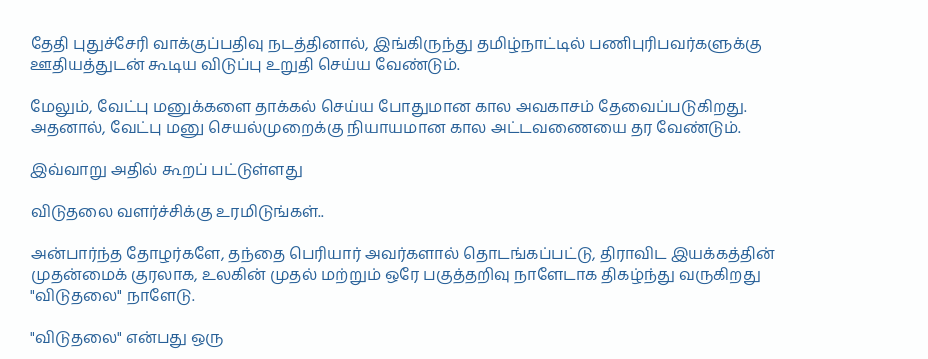தேதி புதுச்சேரி வாக்குப்பதிவு நடத்தினால், இங்கிருந்து தமிழ்நாட்டில் பணிபுரிபவர்களுக்கு ஊதியத்துடன் கூடிய விடுப்பு உறுதி செய்ய வேண்டும்.

மேலும், வேட்பு மனுக்களை தாக்கல் செய்ய போதுமான கால அவகாசம் தேவைப்படுகிறது. அதனால், வேட்பு மனு செயல்முறைக்கு நியாயமான கால அட்டவணையை தர வேண்டும்.

இவ்வாறு அதில் கூறப் பட்டுள்ளது

விடுதலை வளர்ச்சிக்கு உரமிடுங்கள்..

அன்பார்ந்த தோழர்களே, தந்தை பெரியார் அவர்களால் தொடங்கப்பட்டு, திராவிட இயக்கத்தின் முதன்மைக் குரலாக, உலகின் முதல் மற்றும் ஒரே பகுத்தறிவு நாளேடாக திகழ்ந்து வருகிறது "விடுதலை" நாளேடு.

"விடுதலை" என்பது ஒரு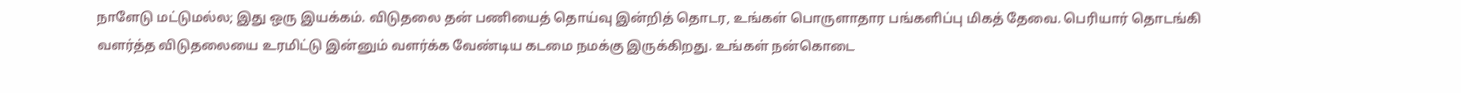நாளேடு மட்டுமல்ல; இது ஒரு இயக்கம். விடுதலை தன் பணியைத் தொய்வு இன்றித் தொடர, உங்கள் பொருளாதார பங்களிப்பு மிகத் தேவை. பெரியார் தொடங்கி வளர்த்த விடுதலையை உரமிட்டு இன்னும் வளர்க்க வேண்டிய கடமை நமக்கு இருக்கிறது. உங்கள் நன்கொடை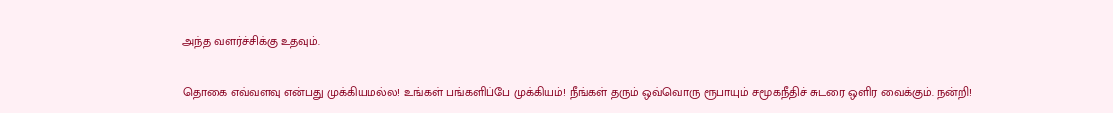அந்த வளர்ச்சிக்கு உதவும்.

தொகை எவ்வளவு என்பது முக்கியமல்ல! உங்கள் பங்களிப்பே முக்கியம்! நீங்கள் தரும் ஒவ்வொரு ரூபாயும் சமூகநீதிச் சுடரை ஒளிர வைக்கும். நன்றி!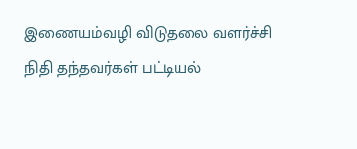இணையம்வழி விடுதலை வளர்ச்சி நிதி தந்தவர்கள் பட்டியல்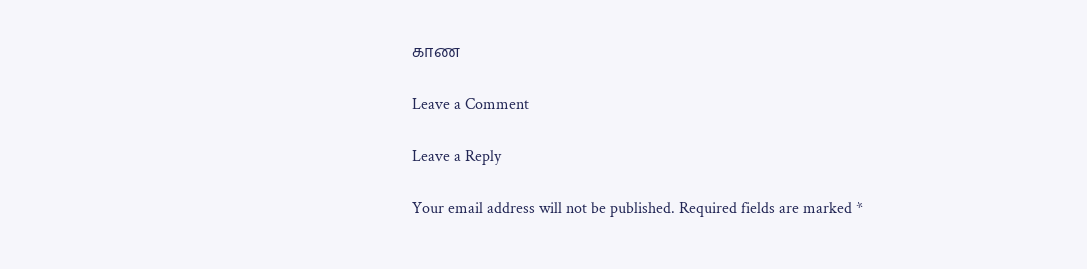காண

Leave a Comment

Leave a Reply

Your email address will not be published. Required fields are marked *